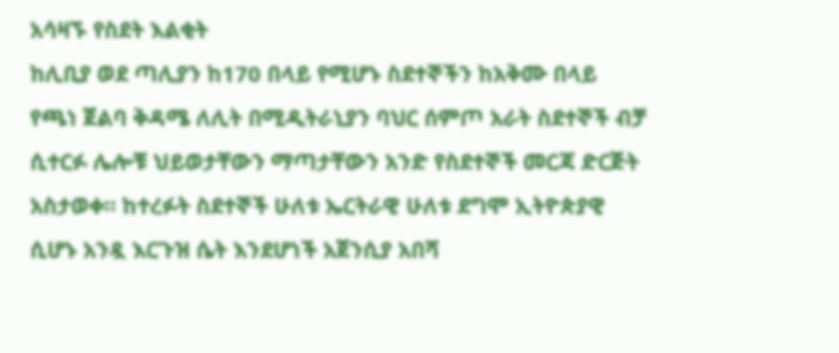አሳዛኙ የስደት እልቂት
ከሊቢያ ወደ ጣሊያን ከ170 በላይ የሚሆኑ ስደተኞችን ከአቅሙ በላይ የጫነ ጀልባ ቅዳሜ ለሊት በሚዲትራኒያን ባህር ሰምጦ አራት ስደተኞች ብቻ ሲተርፉ ሌሎቹ ህይወታቸውን ማጣታቸውን አንድ የስደተኞች መርጃ ድርጅት አስታወቀ። ከተረፉት ስደተኞች ሁለቱ ኤርትራዊ ሁለቱ ደግሞ ኢትዮጵያዊ ሲሆኑ አንዷ እርጉዝ ሴት እንደሆነች አጀንሲያ አበሻ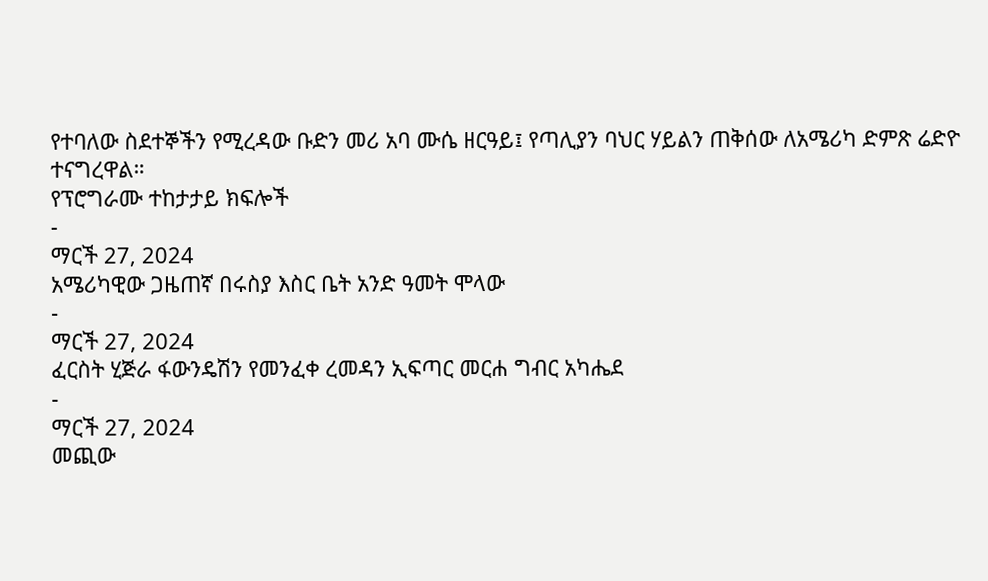የተባለው ስደተኞችን የሚረዳው ቡድን መሪ አባ ሙሴ ዘርዓይ፤ የጣሊያን ባህር ሃይልን ጠቅሰው ለአሜሪካ ድምጽ ሬድዮ ተናግረዋል።
የፕሮግራሙ ተከታታይ ክፍሎች
-
ማርች 27, 2024
አሜሪካዊው ጋዜጠኛ በሩስያ እስር ቤት አንድ ዓመት ሞላው
-
ማርች 27, 2024
ፈርስት ሂጅራ ፋውንዴሽን የመንፈቀ ረመዳን ኢፍጣር መርሐ ግብር አካሔደ
-
ማርች 27, 2024
መጪው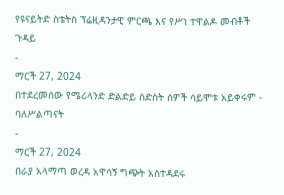የዩናይትድ ስቴትስ ፕሬዚዳንታዊ ምርጫ እና የሥነ ተዋልዶ መብቶች ጉዳይ
-
ማርች 27, 2024
በተደረመሰው የሜሪላንድ ድልድይ ስድስት ሰዎች ሳይሞቱ አይቀሩም - ባለሥልጣናት
-
ማርች 27, 2024
በራያ አላማጣ ወረዳ አዋሳኝ ግጭት አስተዳደሩ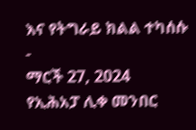እና የትግራይ ክልል ተካሰሱ
-
ማርች 27, 2024
የኢሕአፓ ሊቀ መንበር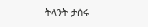ትላንት ታሰሩ